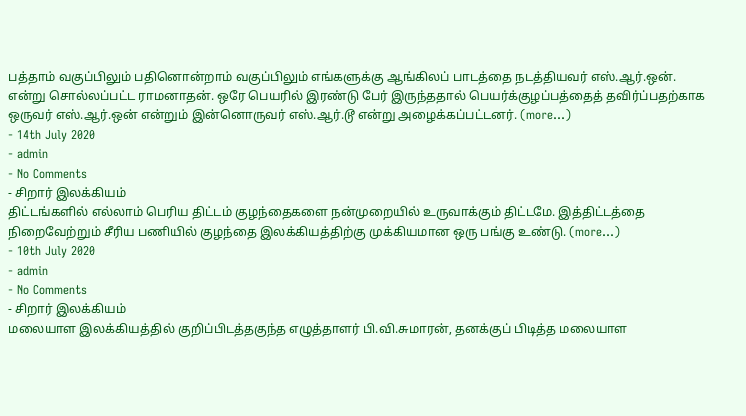பத்தாம் வகுப்பிலும் பதினொன்றாம் வகுப்பிலும் எங்களுக்கு ஆங்கிலப் பாடத்தை நடத்தியவர் எஸ்.ஆர்.ஒன். என்று சொல்லப்பட்ட ராமனாதன். ஒரே பெயரில் இரண்டு பேர் இருந்ததால் பெயர்க்குழப்பத்தைத் தவிர்ப்பதற்காக ஒருவர் எஸ்.ஆர்.ஒன் என்றும் இன்னொருவர் எஸ்.ஆர்.டூ என்று அழைக்கப்பட்டனர். (more…)
- 14th July 2020
- admin
- No Comments
- சிறார் இலக்கியம்
திட்டங்களில் எல்லாம் பெரிய திட்டம் குழந்தைகளை நன்முறையில் உருவாக்கும் திட்டமே. இத்திட்டத்தை நிறைவேற்றும் சீரிய பணியில் குழந்தை இலக்கியத்திற்கு முக்கியமான ஒரு பங்கு உண்டு. (more…)
- 10th July 2020
- admin
- No Comments
- சிறார் இலக்கியம்
மலையாள இலக்கியத்தில் குறிப்பிடத்தகுந்த எழுத்தாளர் பி.வி.சுமாரன், தனக்குப் பிடித்த மலையாள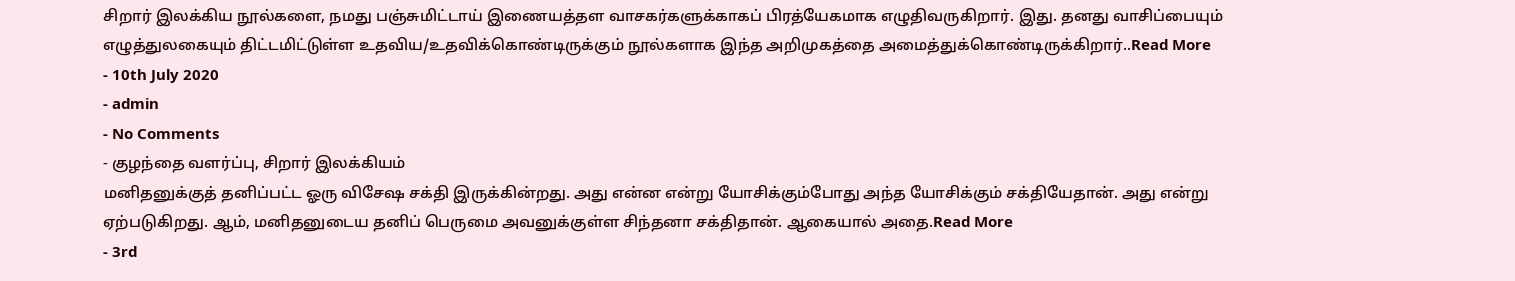சிறார் இலக்கிய நூல்களை, நமது பஞ்சுமிட்டாய் இணையத்தள வாசகர்களுக்காகப் பிரத்யேகமாக எழுதிவருகிறார். இது. தனது வாசிப்பையும் எழுத்துலகையும் திட்டமிட்டுள்ள உதவிய/உதவிக்கொண்டிருக்கும் நூல்களாக இந்த அறிமுகத்தை அமைத்துக்கொண்டிருக்கிறார்..Read More
- 10th July 2020
- admin
- No Comments
- குழந்தை வளர்ப்பு, சிறார் இலக்கியம்
மனிதனுக்குத் தனிப்பட்ட ஓரு விசேஷ சக்தி இருக்கின்றது. அது என்ன என்று யோசிக்கும்போது அந்த யோசிக்கும் சக்தியேதான். அது என்று ஏற்படுகிறது. ஆம், மனிதனுடைய தனிப் பெருமை அவனுக்குள்ள சிந்தனா சக்திதான். ஆகையால் அதை.Read More
- 3rd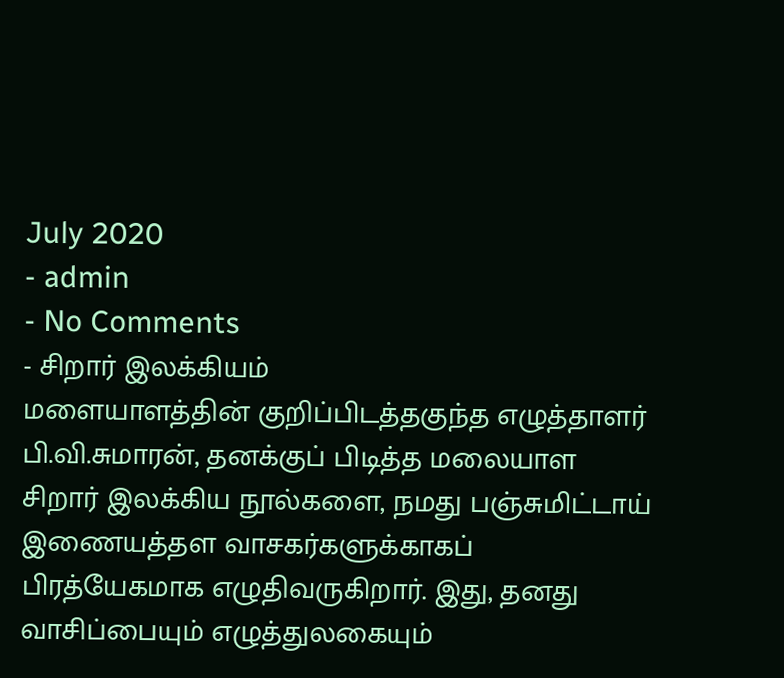July 2020
- admin
- No Comments
- சிறார் இலக்கியம்
மளையாளத்தின் குறிப்பிடத்தகுந்த எழுத்தாளர் பி.வி.சுமாரன், தனக்குப் பிடித்த மலையாள சிறார் இலக்கிய நூல்களை, நமது பஞ்சுமிட்டாய் இணையத்தள வாசகர்களுக்காகப் பிரத்யேகமாக எழுதிவருகிறார். இது, தனது வாசிப்பையும் எழுத்துலகையும்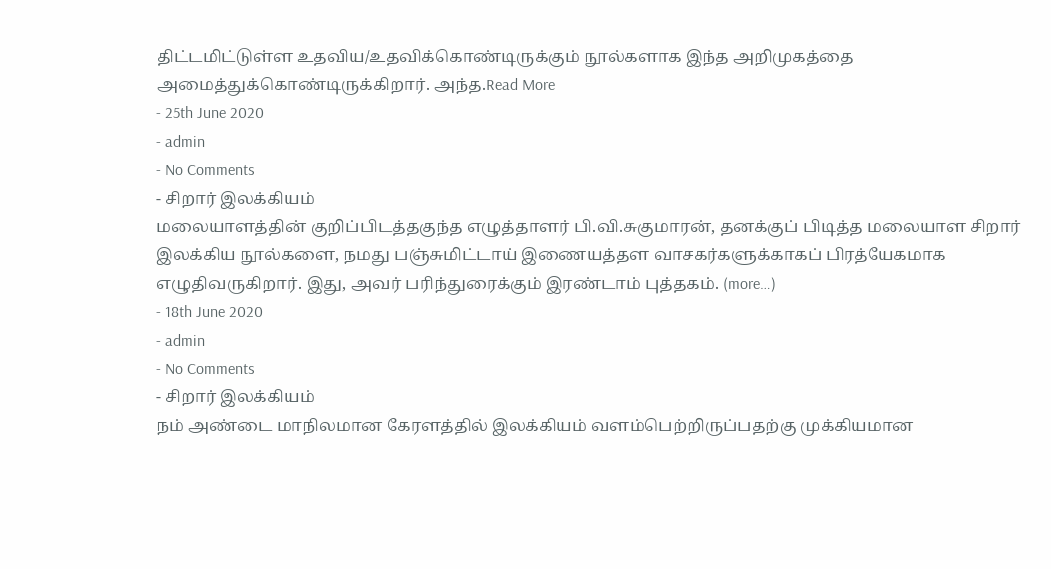திட்டமிட்டுள்ள உதவிய/உதவிக்கொண்டிருக்கும் நூல்களாக இந்த அறிமுகத்தை அமைத்துக்கொண்டிருக்கிறார். அந்த.Read More
- 25th June 2020
- admin
- No Comments
- சிறார் இலக்கியம்
மலையாளத்தின் குறிப்பிடத்தகுந்த எழுத்தாளர் பி.வி.சுகுமாரன், தனக்குப் பிடித்த மலையாள சிறார் இலக்கிய நூல்களை, நமது பஞ்சுமிட்டாய் இணையத்தள வாசகர்களுக்காகப் பிரத்யேகமாக எழுதிவருகிறார். இது, அவர் பரிந்துரைக்கும் இரண்டாம் புத்தகம். (more…)
- 18th June 2020
- admin
- No Comments
- சிறார் இலக்கியம்
நம் அண்டை மாநிலமான கேரளத்தில் இலக்கியம் வளம்பெற்றிருப்பதற்கு முக்கியமான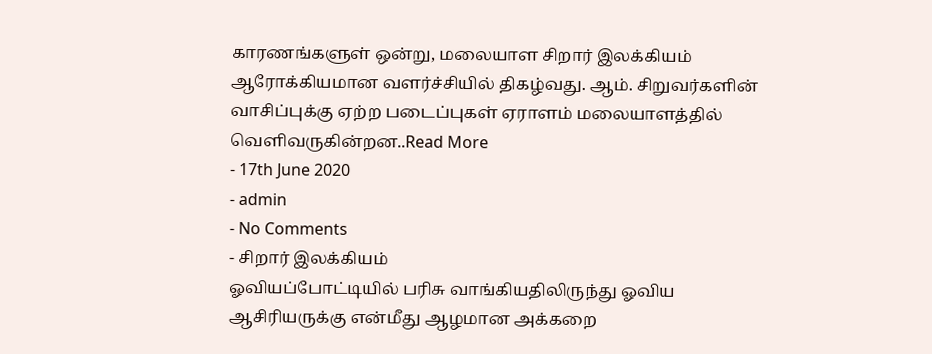காரணங்களுள் ஒன்று, மலையாள சிறார் இலக்கியம் ஆரோக்கியமான வளர்ச்சியில் திகழ்வது. ஆம். சிறுவர்களின் வாசிப்புக்கு ஏற்ற படைப்புகள் ஏராளம் மலையாளத்தில் வெளிவருகின்றன..Read More
- 17th June 2020
- admin
- No Comments
- சிறார் இலக்கியம்
ஓவியப்போட்டியில் பரிசு வாங்கியதிலிருந்து ஓவிய ஆசிரியருக்கு என்மீது ஆழமான அக்கறை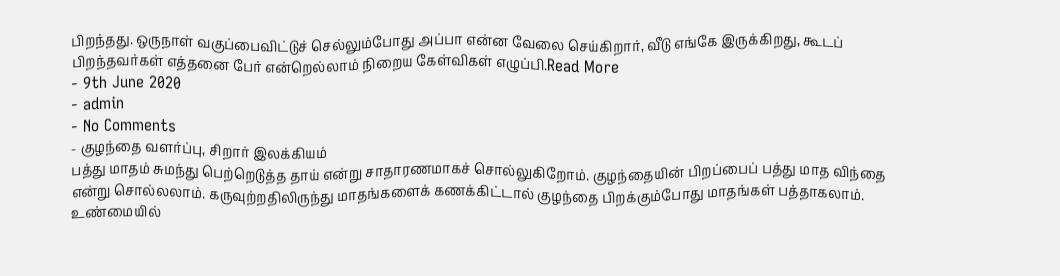பிறந்தது. ஒருநாள் வகுப்பைவிட்டுச் செல்லும்போது அப்பா என்ன வேலை செய்கிறார், வீடு எங்கே இருக்கிறது, கூடப் பிறந்தவர்கள் எத்தனை பேர் என்றெல்லாம் நிறைய கேள்விகள் எழுப்பி.Read More
- 9th June 2020
- admin
- No Comments
- குழந்தை வளர்ப்பு, சிறார் இலக்கியம்
பத்து மாதம் சுமந்து பெற்றெடுத்த தாய் என்று சாதாரணமாகச் சொல்லுகிறோம். குழந்தையின் பிறப்பைப் பத்து மாத விந்தை என்று சொல்லலாம். கருவுற்றதிலிருந்து மாதங்களைக் கணக்கிட்டால் குழந்தை பிறக்கும்போது மாதங்கள் பத்தாகலாம். உண்மையில்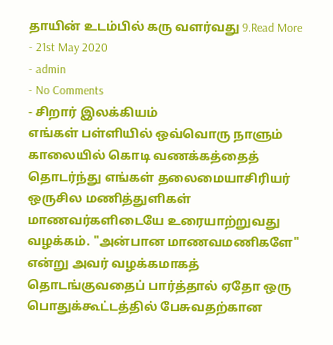தாயின் உடம்பில் கரு வளர்வது 9.Read More
- 21st May 2020
- admin
- No Comments
- சிறார் இலக்கியம்
எங்கள் பள்ளியில் ஒவ்வொரு நாளும் காலையில் கொடி வணக்கத்தைத் தொடர்ந்து எங்கள் தலைமையாசிரியர் ஒருசில மணித்துளிகள் மாணவர்களிடையே உரையாற்றுவது வழக்கம். "அன்பான மாணவமணிகளே" என்று அவர் வழக்கமாகத் தொடங்குவதைப் பார்த்தால் ஏதோ ஒரு பொதுக்கூட்டத்தில் பேசுவதற்கான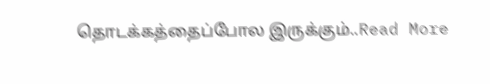தொடக்கத்தைப்போல இருக்கும்..Read More